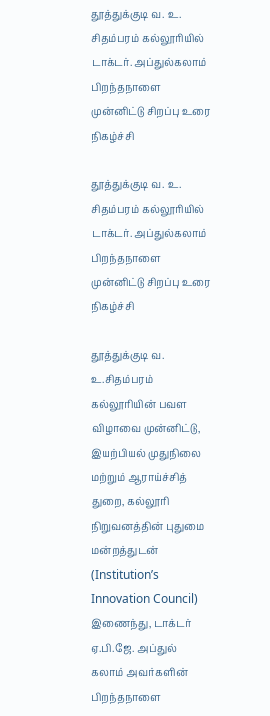தூத்துக்குடி வ. உ. சிதம்பரம் கல்லூரியில் டாக்டர். அப்துல்கலாம் பிறந்தநாளை முன்னிட்டு சிறப்பு உரை நிகழ்ச்சி

தூத்துக்குடி வ. உ. சிதம்பரம் கல்லூரியில் டாக்டர். அப்துல்கலாம் பிறந்தநாளை முன்னிட்டு சிறப்பு உரை நிகழ்ச்சி

தூத்துக்குடி வ. உ.சிதம்பரம் கல்லூரியின் பவள விழாவை முன்னிட்டு, இயற்பியல் முதுநிலை மற்றும் ஆராய்ச்சித் துறை, கல்லூரி நிறுவனத்தின் புதுமை மன்றத்துடன் (Institution’s Innovation Council) இணைந்து, டாக்டர் ஏ.பி.ஜே. அப்துல் கலாம் அவர்களின் பிறந்தநாளை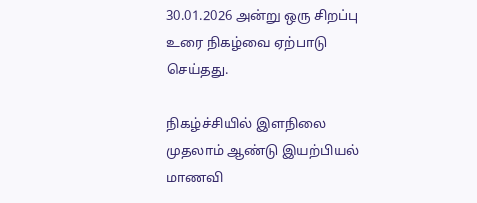30.01.2026 அன்று ஒரு சிறப்பு உரை நிகழ்வை ஏற்பாடு செய்தது.

நிகழ்ச்சியில் இளநிலை முதலாம் ஆண்டு இயற்பியல் மாணவி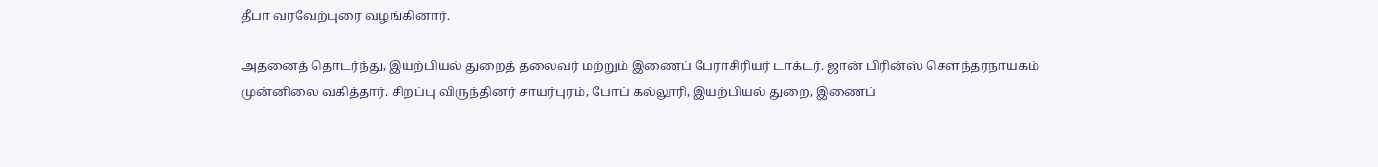தீபா வரவேற்புரை வழங்கினார்.

அதனைத் தொடர்ந்து, இயற்பியல் துறைத் தலைவர் மற்றும் இணைப் பேராசிரியர் டாக்டர். ஜான் பிரின்ஸ் சௌந்தரநாயகம் முன்னிலை வகித்தார். சிறப்பு விருந்தினர் சாயர்புரம், போப் கல்லூரி, இயற்பியல் துறை, இணைப்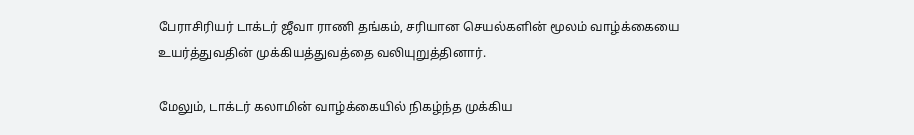பேராசிரியர் டாக்டர் ஜீவா ராணி தங்கம், சரியான செயல்களின் மூலம் வாழ்க்கையை உயர்த்துவதின் முக்கியத்துவத்தை வலியுறுத்தினார்.

மேலும், டாக்டர் கலாமின் வாழ்க்கையில் நிகழ்ந்த முக்கிய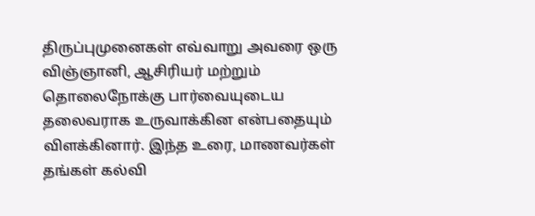திருப்புமுனைகள் எவ்வாறு அவரை ஒரு விஞ்ஞானி, ஆசிரியர் மற்றும் தொலைநோக்கு பார்வையுடைய தலைவராக உருவாக்கின என்பதையும் விளக்கினார். இந்த உரை, மாணவர்கள் தங்கள் கல்வி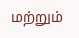மற்றும்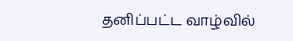தனிப்பட்ட வாழ்வில்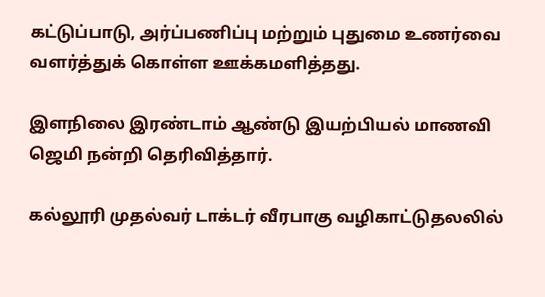கட்டுப்பாடு, அர்ப்பணிப்பு மற்றும் புதுமை உணர்வை வளர்த்துக் கொள்ள ஊக்கமளித்தது.

இளநிலை இரண்டாம் ஆண்டு இயற்பியல் மாணவி ஜெமி நன்றி தெரிவித்தார்.

கல்லூரி முதல்வர் டாக்டர் வீரபாகு வழிகாட்டுதலலில்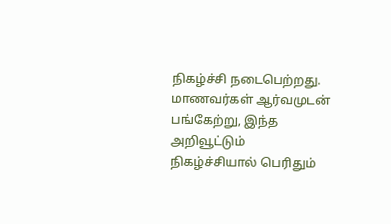நிகழ்ச்சி நடைபெற்றது. மாணவர்கள் ஆர்வமுடன் பங்கேற்று, இந்த அறிவூட்டும் நிகழ்ச்சியால் பெரிதும்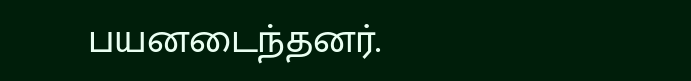பயனடைந்தனர்.